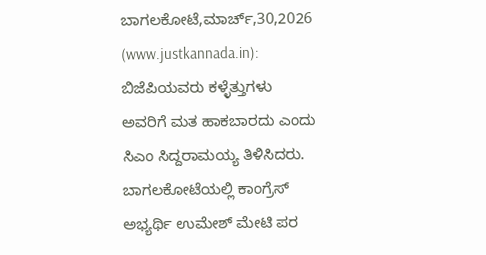ಬಾಗಲಕೋಟೆ,ಮಾರ್ಚ್,30,2026 (www.justkannada.in): ಬಿಜೆಪಿಯವರು ಕಳ್ಳೆತ್ತುಗಳು ಅವರಿಗೆ ಮತ ಹಾಕಬಾರದು ಎಂದು ಸಿಎಂ ಸಿದ್ದರಾಮಯ್ಯ ತಿಳಿಸಿದರು.
ಬಾಗಲಕೋಟೆಯಲ್ಲಿ ಕಾಂಗ್ರೆಸ್ ಅಭ್ಯರ್ಥಿ ಉಮೇಶ್ ಮೇಟಿ ಪರ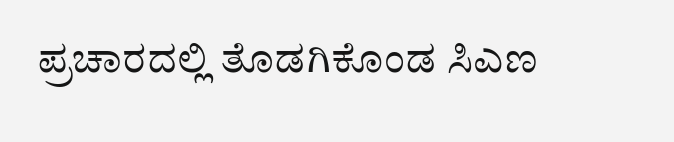ಪ್ರಚಾರದಲ್ಲಿ ತೊಡಗಿಕೊಂಡ ಸಿಎಣ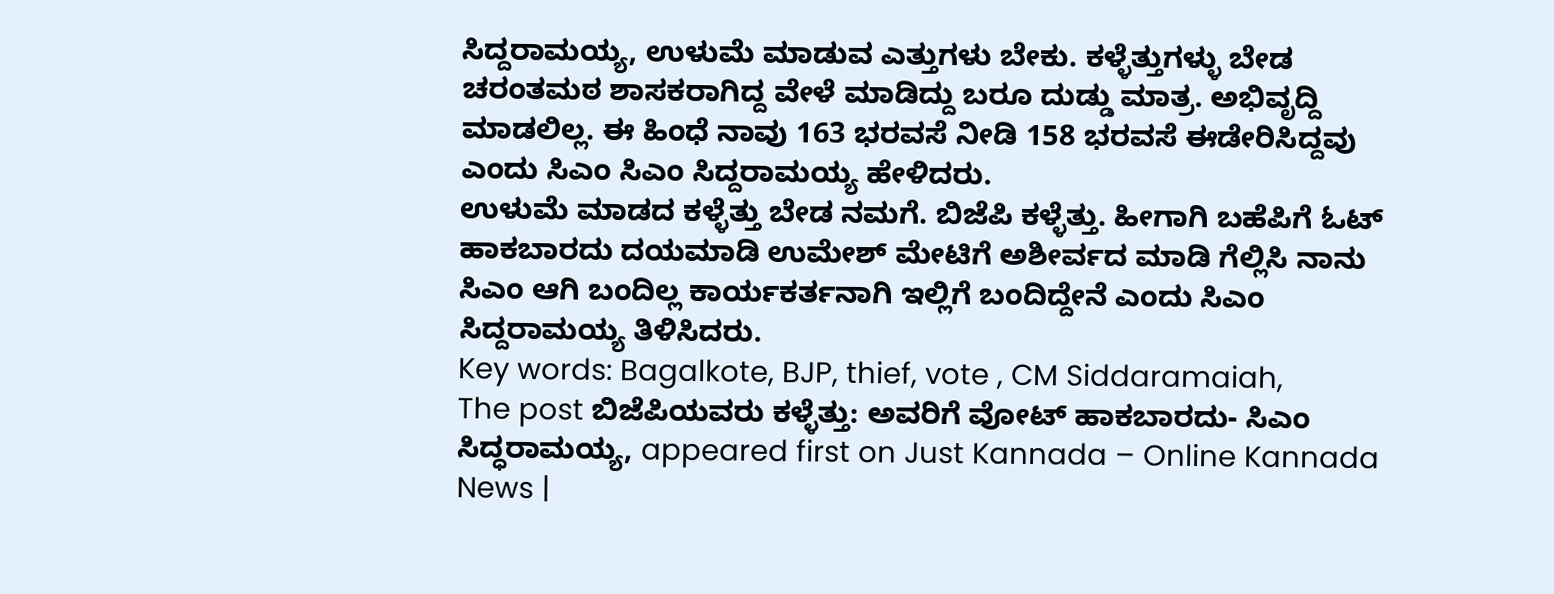ಸಿದ್ದರಾಮಯ್ಯ, ಉಳುಮೆ ಮಾಡುವ ಎತ್ತುಗಳು ಬೇಕು. ಕಳ್ಳೆತ್ತುಗಳ್ಳು ಬೇಡ ಚರಂತಮಠ ಶಾಸಕರಾಗಿದ್ದ ವೇಳೆ ಮಾಡಿದ್ದು ಬರೂ ದುಡ್ಡು ಮಾತ್ರ. ಅಭಿವೃದ್ದಿ ಮಾಡಲಿಲ್ಲ. ಈ ಹಿಂಧೆ ನಾವು 163 ಭರವಸೆ ನೀಡಿ 158 ಭರವಸೆ ಈಡೇರಿಸಿದ್ದವು ಎಂದು ಸಿಎಂ ಸಿಎಂ ಸಿದ್ದರಾಮಯ್ಯ ಹೇಳಿದರು.
ಉಳುಮೆ ಮಾಡದ ಕಳ್ಳೆತ್ತು ಬೇಡ ನಮಗೆ. ಬಿಜೆಪಿ ಕಳ್ಳೆತ್ತು. ಹೀಗಾಗಿ ಬಹೆಪಿಗೆ ಓಟ್ ಹಾಕಬಾರದು ದಯಮಾಡಿ ಉಮೇಶ್ ಮೇಟಿಗೆ ಅಶೀರ್ವದ ಮಾಡಿ ಗೆಲ್ಲಿಸಿ ನಾನು ಸಿಎಂ ಆಗಿ ಬಂದಿಲ್ಲ ಕಾರ್ಯಕರ್ತನಾಗಿ ಇಲ್ಲಿಗೆ ಬಂದಿದ್ದೇನೆ ಎಂದು ಸಿಎಂ ಸಿದ್ದರಾಮಯ್ಯ ತಿಳಿಸಿದರು.
Key words: Bagalkote, BJP, thief, vote , CM Siddaramaiah,
The post ಬಿಜೆಪಿಯವರು ಕಳ್ಳೆತ್ತು: ಅವರಿಗೆ ವೋಟ್ ಹಾಕಬಾರದು- ಸಿಎಂ ಸಿದ್ಧರಾಮಯ್ಯ, appeared first on Just Kannada – Online Kannada News |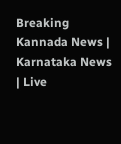Breaking Kannada News | Karnataka News | Live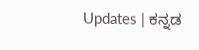Updates | ಕನ್ನಡ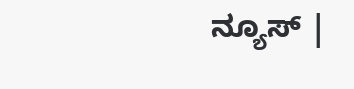ನ್ಯೂಸ್ |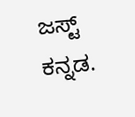ಜಸ್ಟ್ ಕನ್ನಡ.